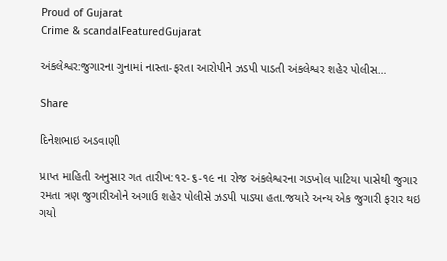Proud of Gujarat
Crime & scandalFeaturedGujarat

અંકલેશ્વર:જુગારના ગુનામાં નાસ્તા-ફરતા આરોપીને ઝડપી પાડતી અંકલેશ્વર શહેર પોલીસ…

Share

દિનેશભાઇ અડવાણી

પ્રાપ્ત માહિતી અનુસાર ગત તારીખ:૧૨-૬-૧૯ ના રોજ અંકલેશ્વરના ગડખોલ પાટિયા પાસેથી જુગાર રમતા ત્રણ જુગારીઓને અગાઉ શહેર પોલીસે ઝડપી પાડ્યા હતા.જયારે અન્ય એક જુગારી ફરાર થઇ ગયો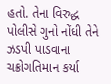હતો. તેના વિરુદ્ધ પોલીસે ગુનો નોંધી તેને ઝડપી પાડવાના ચક્રોગતિમાન કર્યા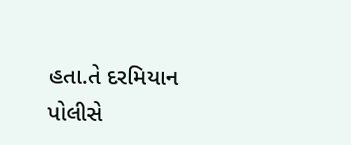હતા.તે દરમિયાન પોલીસે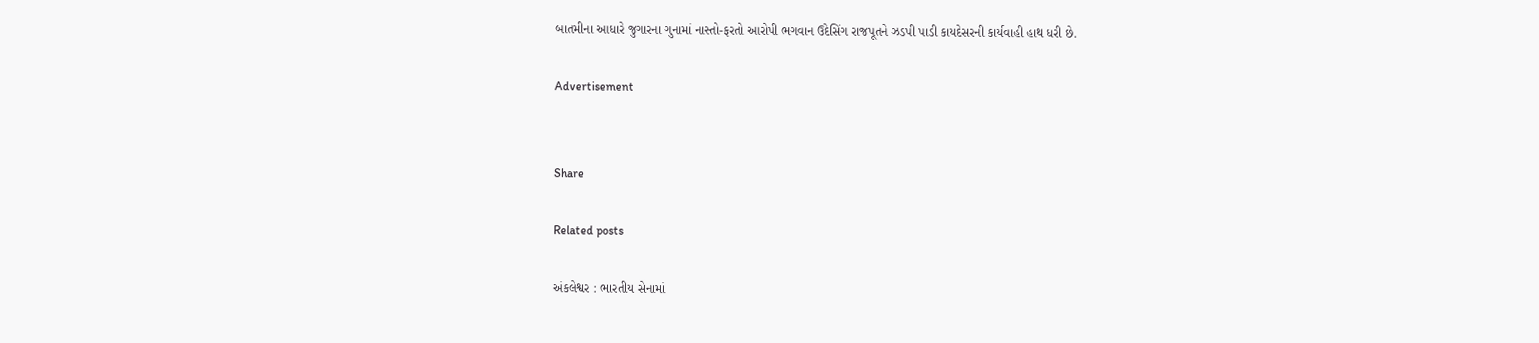બાતમીના આધારે જુગારના ગુનામાં નાસ્તો-ફરતો આરોપી ભગવાન ઉદેસિંગ રાજપૂતને ઝડપી પાડી કાયદેસરની કાર્યવાહી હાથ ધરી છે.

Advertisement


Share

Related posts

અંકલેશ્વર : ભારતીય સેનામાં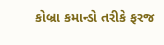કોબ્રા કમાન્ડો તરીકે ફરજ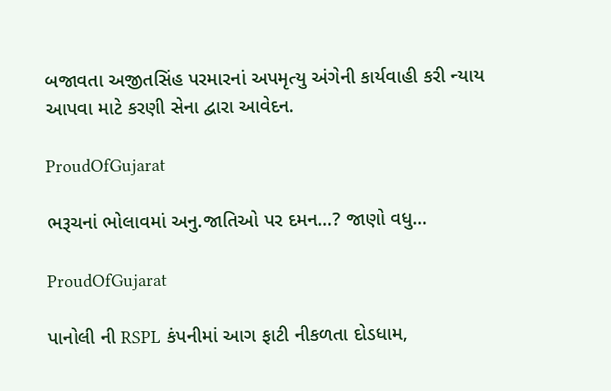બજાવતા અજીતસિંહ પરમારનાં અપમૃત્યુ અંગેની કાર્યવાહી કરી ન્યાય આપવા માટે કરણી સેના દ્વારા આવેદન.

ProudOfGujarat

ભરૂચનાં ભોલાવમાં અનુ.જાતિઓ પર દમન…? જાણો વધુ…

ProudOfGujarat

પાનોલી ની RSPL કંપનીમાં આગ ફાટી નીકળતા દોડધામ,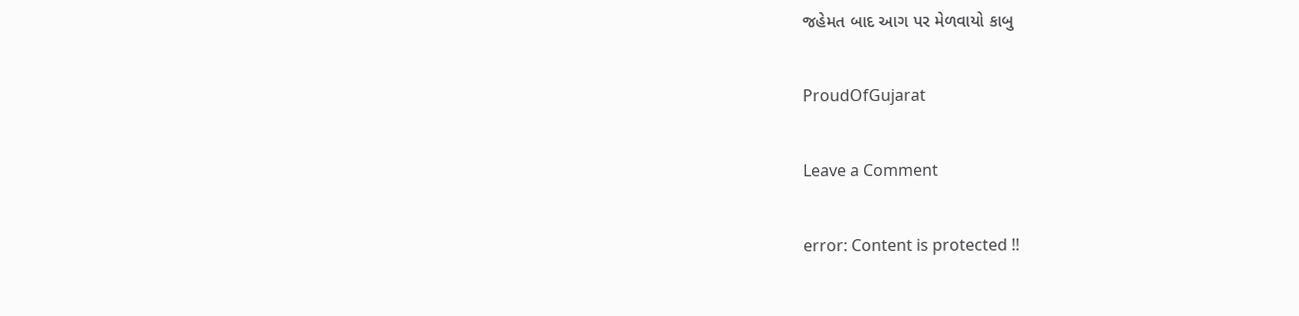જહેમત બાદ આગ પર મેળવાયો કાબુ

ProudOfGujarat

Leave a Comment

error: Content is protected !!